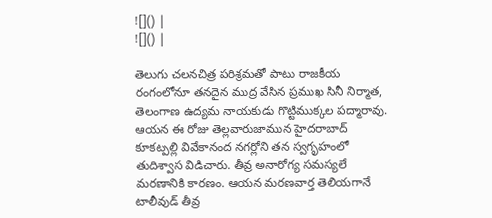![]() |
![]() |

తెలుగు చలనచిత్ర పరిశ్రమతో పాటు రాజకీయ రంగంలోనూ తనదైన ముద్ర వేసిన ప్రముఖ సినీ నిర్మాత, తెలంగాణ ఉద్యమ నాయకుడు గొట్టిముక్కల పద్మారావు. ఆయన ఈ రోజు తెల్లవారుజామున హైదరాబాద్ కూకట్పల్లి వివేకానంద నగర్లోని తన స్వగృహంలో తుదిశ్వాస విడిచారు. తీవ్ర అనారోగ్య సమస్యలే మరణానికి కారణం. ఆయన మరణవార్త తెలియగానే టాలీవుడ్ తీవ్ర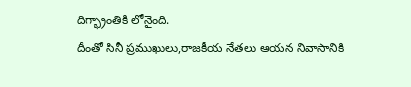దిగ్భ్రాంతికి లోనైంది.
దీంతో సినీ ప్రముఖులు,రాజకీయ నేతలు ఆయన నివాసానికి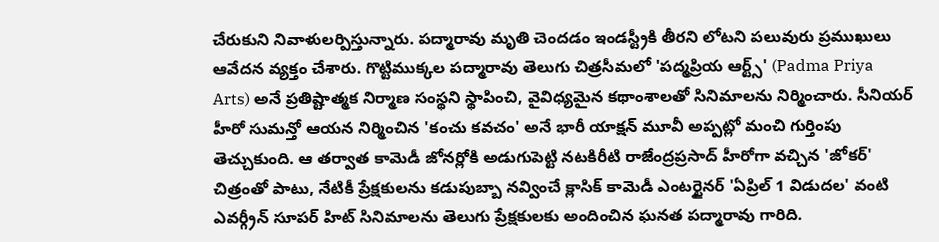చేరుకుని నివాళులర్పిస్తున్నారు. పద్మారావు మృతి చెందడం ఇండస్ట్రీకి తీరని లోటని పలువురు ప్రముఖులు ఆవేదన వ్యక్తం చేశారు. గొట్టిముక్కల పద్మారావు తెలుగు చిత్రసీమలో 'పద్మప్రియ ఆర్ట్స్' (Padma Priya Arts) అనే ప్రతిష్టాత్మక నిర్మాణ సంస్థని స్థాపించి, వైవిధ్యమైన కథాంశాలతో సినిమాలను నిర్మించారు. సీనియర్ హీరో సుమన్తో ఆయన నిర్మించిన 'కంచు కవచం' అనే భారీ యాక్షన్ మూవీ అప్పట్లో మంచి గుర్తింపు తెచ్చుకుంది. ఆ తర్వాత కామెడీ జోనర్లోకి అడుగుపెట్టి నటకిరీటి రాజేంద్రప్రసాద్ హీరోగా వచ్చిన 'జోకర్' చిత్రంతో పాటు, నేటికీ ప్రేక్షకులను కడుపుబ్బా నవ్వించే క్లాసిక్ కామెడీ ఎంటర్టైనర్ 'ఏప్రిల్ 1 విడుదల' వంటి ఎవర్గ్రీన్ సూపర్ హిట్ సినిమాలను తెలుగు ప్రేక్షకులకు అందించిన ఘనత పద్మారావు గారిది.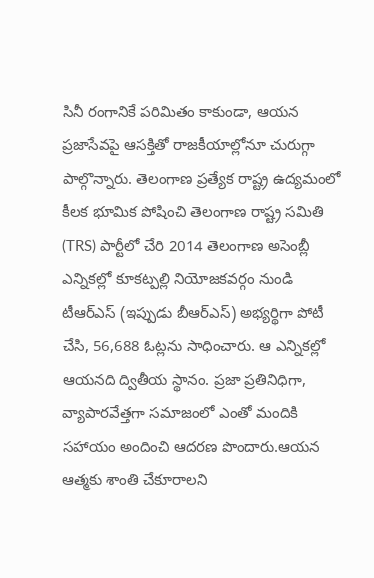సినీ రంగానికే పరిమితం కాకుండా, ఆయన ప్రజాసేవపై ఆసక్తితో రాజకీయాల్లోనూ చురుగ్గా పాల్గొన్నారు. తెలంగాణ ప్రత్యేక రాష్ట్ర ఉద్యమంలో కీలక భూమిక పోషించి తెలంగాణ రాష్ట్ర సమితి (TRS) పార్టీలో చేరి 2014 తెలంగాణ అసెంబ్లీ ఎన్నికల్లో కూకట్పల్లి నియోజకవర్గం నుండి టీఆర్ఎస్ (ఇప్పుడు బీఆర్ఎస్) అభ్యర్థిగా పోటీ చేసి, 56,688 ఓట్లను సాధించారు. ఆ ఎన్నికల్లో ఆయనది ద్వితీయ స్థానం. ప్రజా ప్రతినిధిగా, వ్యాపారవేత్తగా సమాజంలో ఎంతో మందికి సహాయం అందించి ఆదరణ పొందారు.ఆయన ఆత్మకు శాంతి చేకూరాలని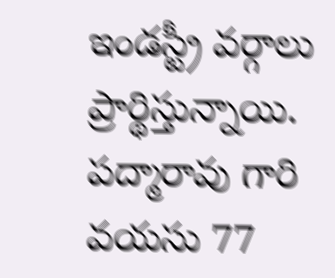ఇండస్ట్రీ వర్గాలు ప్రార్థిస్తున్నాయి. పద్మారావు గారి వయసు 77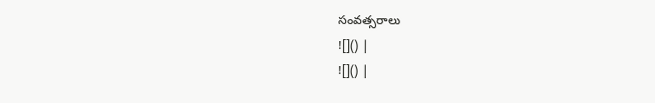సంవత్సరాలు
![]() |
![]() |